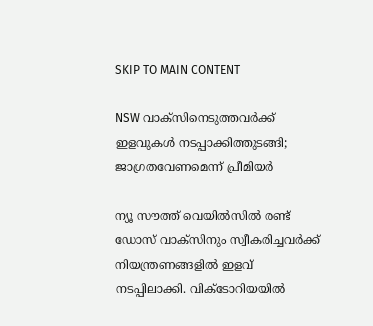SKIP TO MAIN CONTENT

NSW വാക്‌സിനെടുത്തവർക്ക് ഇളവുകൾ നടപ്പാക്കിത്തുടങ്ങി; ജാഗ്രതവേണമെന്ന് പ്രീമിയർ

ന്യൂ സൗത്ത് വെയിൽസിൽ രണ്ട്‌ ഡോസ് വാക്‌സിനും സ്വീകരിച്ചവർക്ക് നിയന്ത്രണങ്ങളിൽ ഇളവ് നടപ്പിലാക്കി. വിക്ടോറിയയിൽ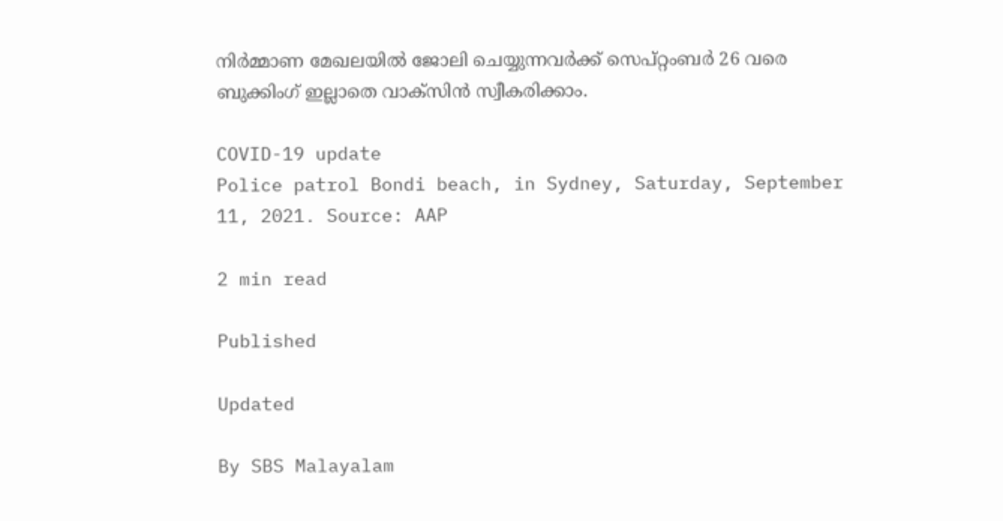നിർമ്മാണ മേഖലയിൽ ജോലി ചെയ്യുന്നവർക്ക് സെപ്റ്റംബർ 26 വരെ ബുക്കിംഗ് ഇല്ലാതെ വാക്‌സിൻ സ്വീകരിക്കാം.

COVID-19 update
Police patrol Bondi beach, in Sydney, Saturday, September 11, 2021. Source: AAP

2 min read

Published

Updated

By SBS Malayalam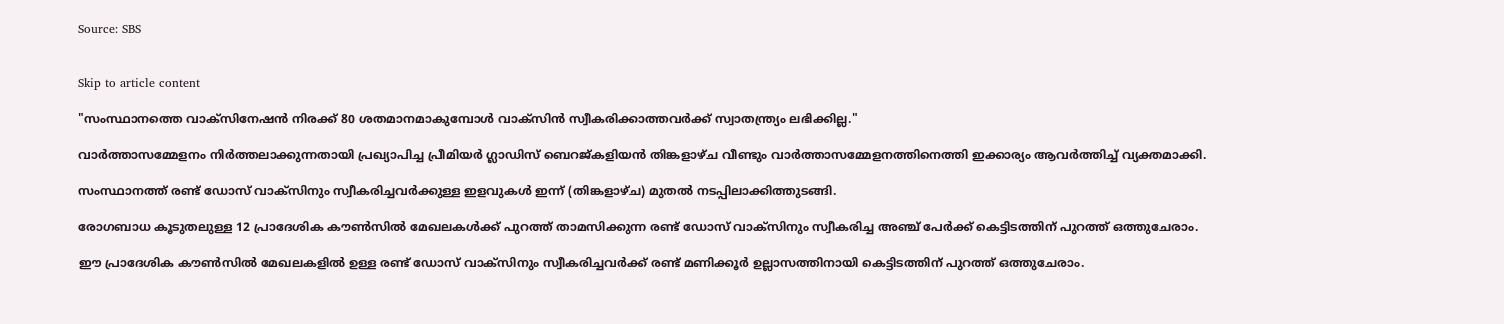Source: SBS


Skip to article content

"സംസ്ഥാനത്തെ വാക്‌സിനേഷൻ നിരക്ക് 80 ശതമാനമാകുമ്പോൾ വാക്‌സിൻ സ്വീകരിക്കാത്തവർക്ക് സ്വാതന്ത്ര്യം ലഭിക്കില്ല."

വാർത്താസമ്മേളനം നിർത്തലാക്കുന്നതായി പ്രഖ്യാപിച്ച പ്രീമിയർ ഗ്ലാഡിസ് ബെറജ്കളിയൻ തിങ്കളാഴ്ച വീണ്ടും വാർത്താസമ്മേളനത്തിനെത്തി ഇക്കാര്യം ആവർത്തിച്ച് വ്യക്തമാക്കി.

സംസ്ഥാനത്ത് രണ്ട്‌ ഡോസ് വാക്‌സിനും സ്വീകരിച്ചവർക്കുള്ള ഇളവുകൾ ഇന്ന് (തിങ്കളാഴ്ച) മുതൽ നടപ്പിലാക്കിത്തുടങ്ങി.

രോഗബാധ കൂടുതലുള്ള 12 പ്രാദേശിക കൗൺസിൽ മേഖലകൾക്ക് പുറത്ത് താമസിക്കുന്ന രണ്ട്‌ ഡോസ് വാക്‌സിനും സ്വീകരിച്ച അഞ്ച് പേർക്ക് കെട്ടിടത്തിന് പുറത്ത് ഒത്തുചേരാം.

ഈ പ്രാദേശിക കൗൺസിൽ മേഖലകളിൽ ഉള്ള രണ്ട്‌ ഡോസ് വാക്‌സിനും സ്വീകരിച്ചവർക്ക് രണ്ട്‌ മണിക്കൂർ ഉല്ലാസത്തിനായി കെട്ടിടത്തിന് പുറത്ത് ഒത്തുചേരാം.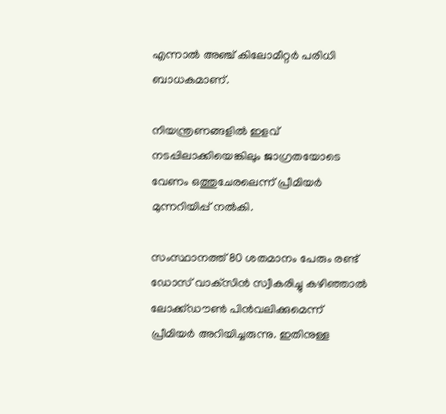എന്നാൽ അഞ്ച് കിലോമീറ്റർ പരിധി ബാധകമാണ്.

നിയന്ത്രണങ്ങളിൽ ഇളവ് നടപ്പിലാക്കിയെങ്കിലും ജാഗ്രതയോടെ വേണം ഒത്തുചേരലെന്ന് പ്രീമിയർ മുന്നറിയിപ്പ് നൽകി.

സംസ്ഥാനത്ത് 80 ശതമാനം പേരും രണ്ട്‌ ഡോസ് വാക്‌സിൻ സ്വീകരിച്ചു കഴിഞ്ഞാൽ ലോക്ക്ഡൗൺ പിൻവലിക്കുമെന്ന്   പ്രീമിയർ അറിയിച്ചരുന്നു. ഇതിനുള്ള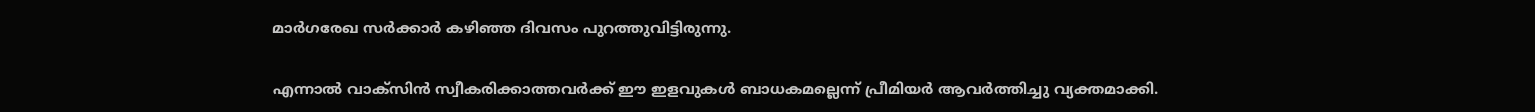മാർഗരേഖ സർക്കാർ കഴിഞ്ഞ ദിവസം പുറത്തുവിട്ടിരുന്നു.

എന്നാൽ വാക്‌സിൻ സ്വീകരിക്കാത്തവർക്ക് ഈ ഇളവുകൾ ബാധകമല്ലെന്ന് പ്രീമിയർ ആവർത്തിച്ചു വ്യക്തമാക്കി.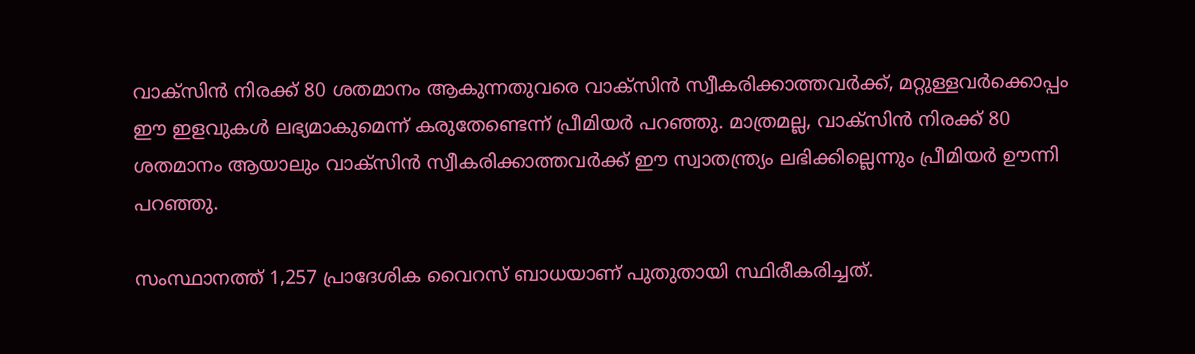വാക്‌സിൻ നിരക്ക് 80 ശതമാനം ആകുന്നതുവരെ വാക്‌സിൻ സ്വീകരിക്കാത്തവർക്ക്, മറ്റുള്ളവർക്കൊപ്പം ഈ ഇളവുകൾ ലഭ്യമാകുമെന്ന് കരുതേണ്ടെന്ന് പ്രീമിയർ പറഞ്ഞു. മാത്രമല്ല, വാക്‌സിൻ നിരക്ക് 80 ശതമാനം ആയാലും വാക്‌സിൻ സ്വീകരിക്കാത്തവർക്ക് ഈ സ്വാതന്ത്ര്യം ലഭിക്കില്ലെന്നും പ്രീമിയർ ഊന്നി പറഞ്ഞു.

സംസ്ഥാനത്ത് 1,257 പ്രാദേശിക വൈറസ് ബാധയാണ് പുതുതായി സ്ഥിരീകരിച്ചത്.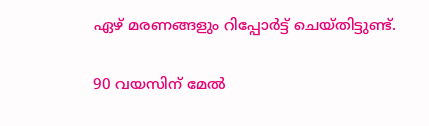ഏഴ് മരണങ്ങളും റിപ്പോർട്ട് ചെയ്തിട്ടുണ്ട്.

90 വയസിന് മേൽ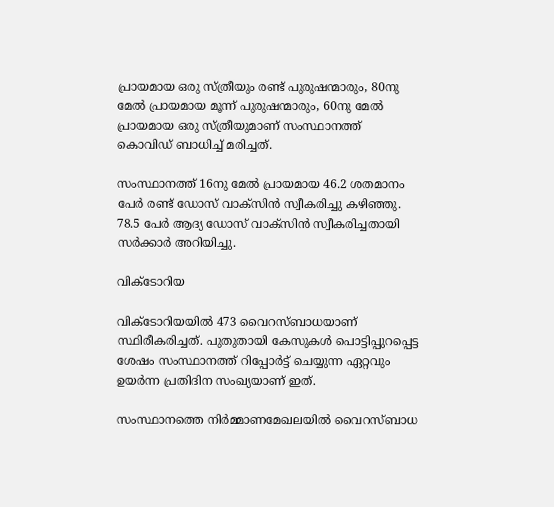പ്രായമായ ഒരു സ്ത്രീയും രണ്ട്‌ പുരുഷന്മാരും, 80നു മേൽ പ്രായമായ മൂന്ന് പുരുഷന്മാരും, 60നു മേൽ പ്രായമായ ഒരു സ്ത്രീയുമാണ് സംസ്ഥാനത്ത് കൊവിഡ് ബാധിച്ച് മരിച്ചത്.

സംസ്ഥാനത്ത് 16നു മേൽ പ്രായമായ 46.2 ശതമാനം പേർ രണ്ട്‌ ഡോസ് വാക്‌സിൻ സ്വീകരിച്ചു കഴിഞ്ഞു. 78.5 പേർ ആദ്യ ഡോസ് വാക്‌സിൻ സ്വീകരിച്ചതായി സർക്കാർ അറിയിച്ചു.

വിക്ടോറിയ

വിക്ടോറിയയിൽ 473 വൈറസ്ബാധയാണ് സ്ഥിരീകരിച്ചത്. പുതുതായി കേസുകൾ പൊട്ടിപ്പുറപ്പെട്ട ശേഷം സംസ്ഥാനത്ത് റിപ്പോർട്ട് ചെയ്യുന്ന ഏറ്റവും ഉയർന്ന പ്രതിദിന സംഖ്യയാണ് ഇത്.

സംസ്ഥാനത്തെ നിർമ്മാണമേഖലയിൽ വൈറസ്ബാധ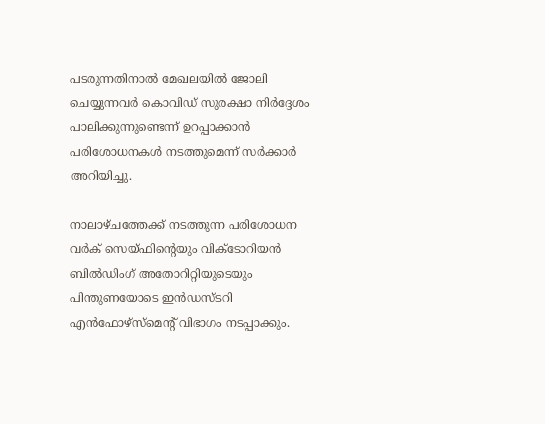പടരുന്നതിനാൽ മേഖലയിൽ ജോലി ചെയ്യുന്നവർ കൊവിഡ് സുരക്ഷാ നിർദ്ദേശം പാലിക്കുന്നുണ്ടെന്ന് ഉറപ്പാക്കാൻ പരിശോധനകൾ നടത്തുമെന്ന് സർക്കാർ അറിയിച്ചു.

നാലാഴ്ചത്തേക്ക് നടത്തുന്ന പരിശോധന വർക് സെയ്ഫിന്റെയും വിക്ടോറിയൻ ബിൽഡിംഗ് അതോറിറ്റിയുടെയും പിന്തുണയോടെ ഇൻഡസ്ടറി എൻഫോഴ്‌സ്‌മെന്റ് വിഭാഗം നടപ്പാക്കും.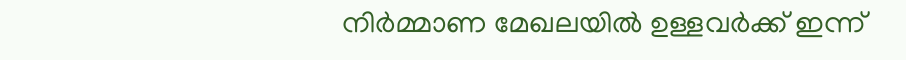നിർമ്മാണ മേഖലയിൽ ഉള്ളവർക്ക് ഇന്ന്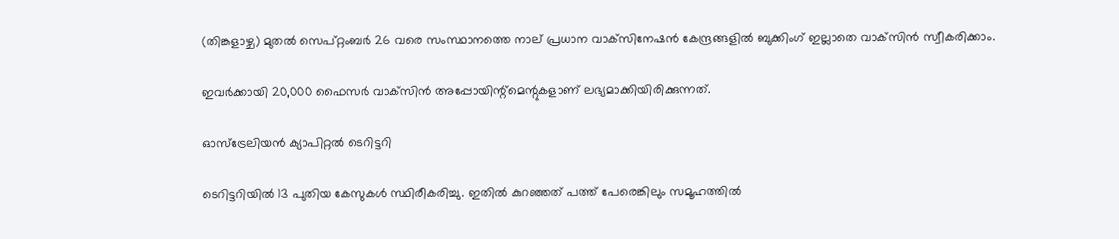(തിങ്കളാഴ്ച) മുതൽ സെപ്റ്റംബർ 26 വരെ സംസ്ഥാനത്തെ നാല് പ്രധാന വാക്‌സിനേഷൻ കേന്ദ്രങ്ങളിൽ ബുക്കിംഗ് ഇല്ലാതെ വാക്‌സിൻ സ്വീകരിക്കാം.

ഇവർക്കായി 20,000 ഫൈസർ വാക്‌സിൻ അപ്പോയിന്റ്മെന്റുകളാണ് ലഭ്യമാക്കിയിരിക്കുന്നത്.

ഓസ്‌ട്രേലിയൻ ക്യാപിറ്റൽ ടെറിട്ടറി

ടെറിട്ടറിയിൽ 13 പുതിയ കേസുകൾ സ്ഥിരീകരിച്ചു. ഇതിൽ കുറഞ്ഞത് പത്ത് പേരെങ്കിലും സമൂഹത്തിൽ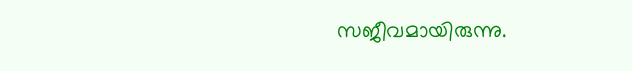സജീവമായിരുന്നു.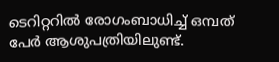ടെറിറ്ററിൽ രോഗംബാധിച്ച് ഒമ്പത് പേർ ആശുപത്രിയിലുണ്ട്.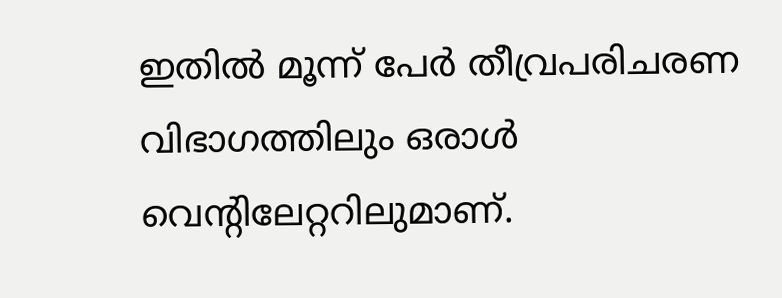ഇതിൽ മൂന്ന് പേർ തീവ്രപരിചരണ വിഭാഗത്തിലും ഒരാൾ വെന്റിലേറ്ററിലുമാണ്.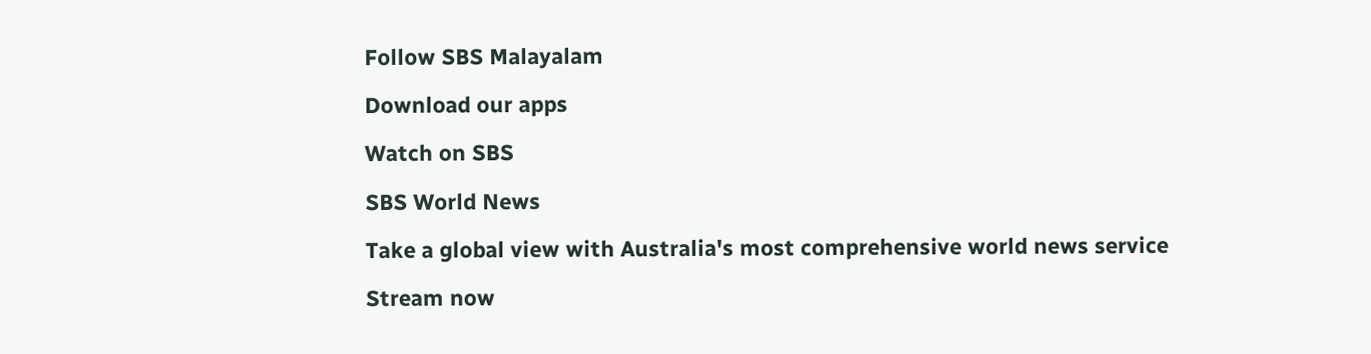Follow SBS Malayalam

Download our apps

Watch on SBS

SBS World News

Take a global view with Australia's most comprehensive world news service

Stream now